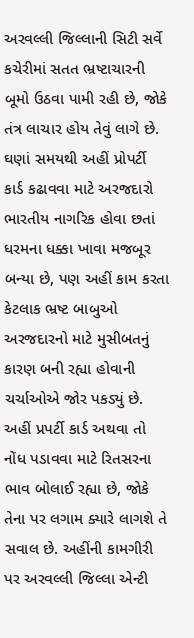અરવલ્લી જિલ્લાની સિટી સર્વે કચેરીમાં સતત ભ્રષ્ટાચારની બૂમો ઉઠવા પામી રહી છે, જોકે તંત્ર લાચાર હોય તેવું લાગે છે. ઘણાં સમયથી અહીં પ્રોપર્ટી કાર્ડ કઢાવવા માટે અરજદારો ભારતીય નાગરિક હોવા છતાં ધરમના ધક્કા ખાવા મજબૂર બન્યા છે, પણ અહીં કામ કરતા કેટલાક ભ્રષ્ટ બાબુઓ અરજદારનો માટે મુસીબતનું કારણ બની રહ્યા હોવાની ચર્ચાઓએ જોર પકડ્યું છે. અહીં પ્રપર્ટી કાર્ડ અથવા તો નોંધ પડાવવા માટે રિતસરના ભાવ બોલાઈ રહ્યા છે, જોકે તેના પર લગામ ક્યારે લાગશે તે સવાલ છે. અહીંની કામગીરી પર અરવલ્લી જિલ્લા એન્ટી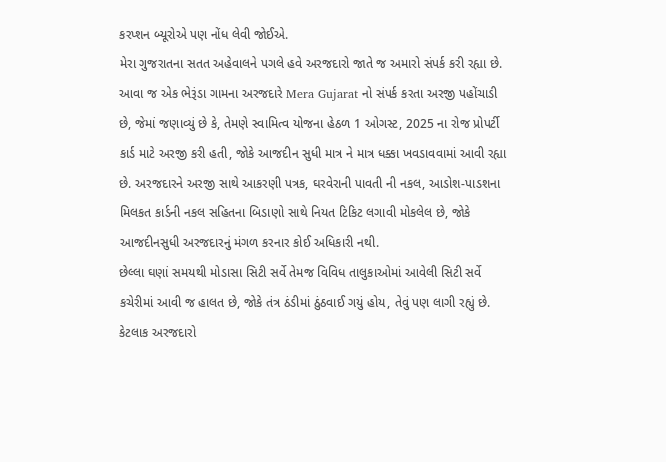કરપ્શન બ્યૂરોએ પણ નોંધ લેવી જોઈએ.
મેરા ગુજરાતના સતત અહેવાલને પગલે હવે અરજદારો જાતે જ અમારો સંપર્ક કરી રહ્યા છે. આવા જ એક ભેરૂંડા ગામના અરજદારે Mera Gujarat નો સંપર્ક કરતા અરજી પહોંચાડી છે, જેમાં જણાવ્યું છે કે, તેમણે સ્વામિત્વ યોજના હેઠળ 1 ઓગસ્ટ, 2025 ના રોજ પ્રોપર્ટી કાર્ડ માટે અરજી કરી હતી, જોકે આજદીન સુધી માત્ર ને માત્ર ધક્કા ખવડાવવામાં આવી રહ્યા છે. અરજદારને અરજી સાથે આકરણી પત્રક, ઘરવેરાની પાવતી ની નકલ, આડોશ-પાડશના મિલકત કાર્ડની નકલ સહિતના બિડાણો સાથે નિયત ટિકિટ લગાવી મોકલેલ છે, જોકે આજદીનસુધી અરજદારનું મંગળ કરનાર કોઈ અધિકારી નથી.
છેલ્લા ઘણાં સમયથી મોડાસા સિટી સર્વે તેમજ વિવિધ તાલુકાઓમાં આવેલી સિટી સર્વે કચેરીમાં આવી જ હાલત છે, જોકે તંત્ર ઠંડીમાં ઠુંઠવાઈ ગયું હોય, તેવું પણ લાગી રહ્યું છે. કેટલાક અરજદારો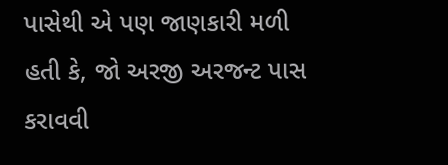પાસેથી એ પણ જાણકારી મળી હતી કે, જો અરજી અરજન્ટ પાસ કરાવવી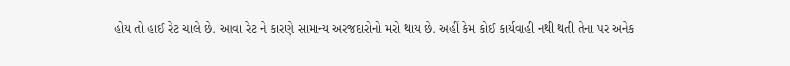હોય તો હાઈ રેટ ચાલે છે. આવા રેટ ને કારણે સામાન્ય અરજદારોનો મરો થાય છે. અહીં કેમ કોઈ કાર્યવાહી નથી થતી તેના પર અનેક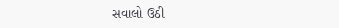સવાલો ઉઠી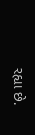રહ્યા છે.